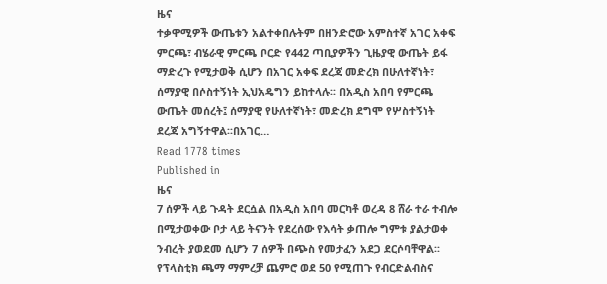ዜና
ተቃዋሚዎች ውጤቱን አልተቀበሉትም በዘንድሮው አምስተኛ አገር አቀፍ ምርጫ፣ ብሄራዊ ምርጫ ቦርድ የ442 ጣቢያዎችን ጊዜያዊ ውጤት ይፋ ማድረጉ የሚታወቅ ሲሆን በአገር አቀፍ ደረጃ መድረክ በሁለተኛነት፣ ሰማያዊ በሶስተኝነት ኢህአዴግን ይከተላሉ፡፡ በአዲስ አበባ የምርጫ ውጤት መሰረት፤ ሰማያዊ የሁለተኛነት፣ መድረክ ደግሞ የሦስተኝነት ደረጃ አግኝተዋል፡፡በአገር…
Read 1778 times
Published in
ዜና
7 ሰዎች ላይ ጉዳት ደርሷል በአዲስ አበባ መርካቶ ወረዳ 8 ሸራ ተራ ተብሎ በሚታወቀው ቦታ ላይ ትናንት የደረሰው የእሳት ቃጠሎ ግምቱ ያልታወቀ ንብረት ያወደመ ሲሆን 7 ሰዎች በጭስ የመታፈን አደጋ ደርሶባቸዋል፡፡ የፕላስቲክ ጫማ ማምረቻ ጨምሮ ወደ 50 የሚጠጉ የብርድልብስና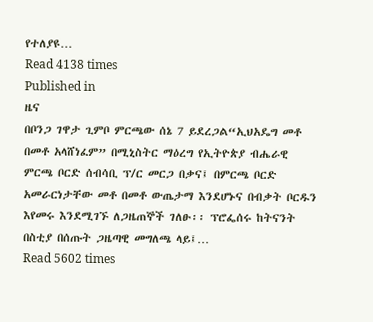የተለያዩ…
Read 4138 times
Published in
ዜና
በቦንጋ ገዋታ ጊምቦ ምርጫው ሰኔ 7 ይደረጋል“ኢህአዴግ መቶ በመቶ አላሸነፈም” በሚኒስትር ማዕረግ የኢትዮጵያ ብሔራዊ ምርጫ ቦርድ ሰብሳቢ ፕ/ር መርጋ በቃና፤ በምርጫ ቦርድ አመራርነታቸው መቶ በመቶ ውጤታማ እንደሆኑና በብቃት ቦርዱን እየመሩ እንደሚገኙ ለጋዜጠኞች ገለፁ፡፡ ፕሮፌሰሩ ከትናንት በስቲያ በሰጡት ጋዜጣዊ መግለጫ ላይ፤…
Read 5602 times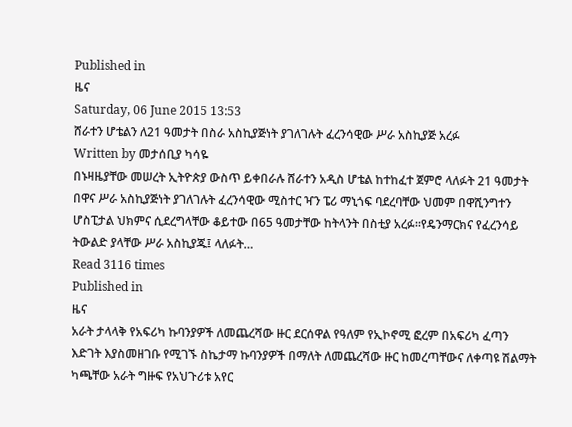Published in
ዜና
Saturday, 06 June 2015 13:53
ሸራተን ሆቴልን ለ21 ዓመታት በስራ አስኪያጅነት ያገለገሉት ፈረንሳዊው ሥራ አስኪያጅ አረፉ
Written by መታሰቢያ ካሳዬ
በኑዛዜያቸው መሠረት ኢትዮጵያ ውስጥ ይቀበራሉ ሸራተን አዲስ ሆቴል ከተከፈተ ጀምሮ ላለፉት 21 ዓመታት በዋና ሥራ አስኪያጅነት ያገለገሉት ፈረንሳዊው ሚስተር ዣን ፔሪ ማኒጎፍ ባደረባቸው ህመም በዋሺንግተን ሆስፒታል ህክምና ሲደረግላቸው ቆይተው በ65 ዓመታቸው ከትላንት በስቲያ አረፉ፡፡የዴንማርክና የፈረንሳይ ትውልድ ያላቸው ሥራ አስኪያጁ፤ ላለፉት…
Read 3116 times
Published in
ዜና
አራት ታላላቅ የአፍሪካ ኩባንያዎች ለመጨረሻው ዙር ደርሰዋል የዓለም የኢኮኖሚ ፎረም በአፍሪካ ፈጣን እድገት እያስመዘገቡ የሚገኙ ስኬታማ ኩባንያዎች በማለት ለመጨረሻው ዙር ከመረጣቸውና ለቀጣዩ ሽልማት ካጫቸው አራት ግዙፍ የአህጉሪቱ አየር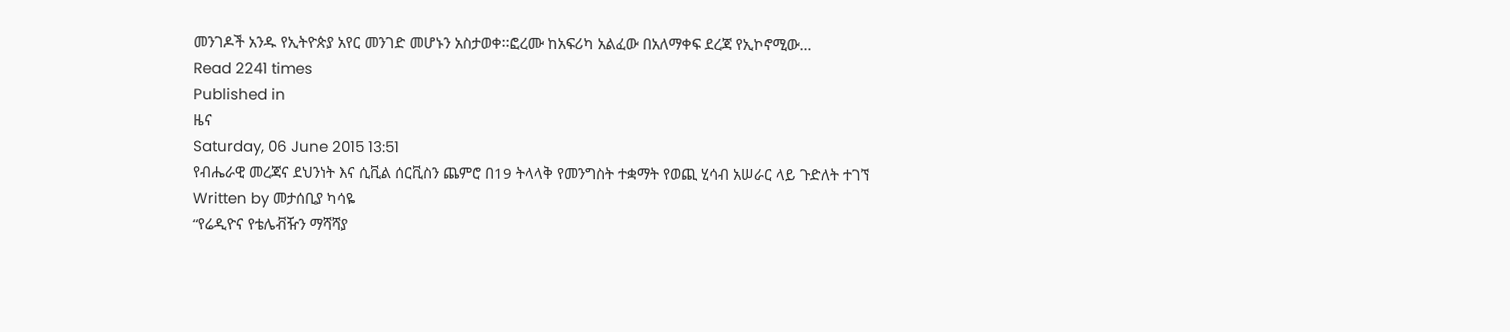መንገዶች አንዱ የኢትዮጵያ አየር መንገድ መሆኑን አስታወቀ፡፡ፎረሙ ከአፍሪካ አልፈው በአለማቀፍ ደረጃ የኢኮኖሚው…
Read 2241 times
Published in
ዜና
Saturday, 06 June 2015 13:51
የብሔራዊ መረጃና ደህንነት እና ሲቪል ሰርቪስን ጨምሮ በ19 ትላላቅ የመንግስት ተቋማት የወጪ ሂሳብ አሠራር ላይ ጉድለት ተገኘ
Written by መታሰቢያ ካሳዬ
“የሬዲዮና የቴሌቭዥን ማሻሻያ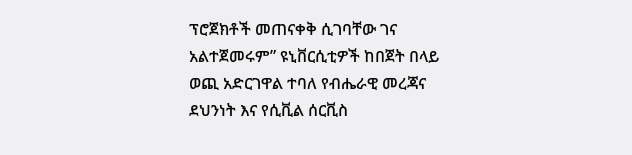ፕሮጀክቶች መጠናቀቅ ሲገባቸው ገና አልተጀመሩም” ዩኒቨርሲቲዎች ከበጀት በላይ ወጪ አድርገዋል ተባለ የብሔራዊ መረጃና ደህንነት እና የሲቪል ሰርቪስ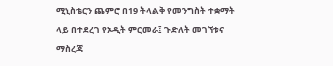ሚኒስቴርን ጨምሮ በ19 ትላልቅ የመንግስት ተቋማት ላይ በተደረገ የኦዲት ምርመራ፤ ጉድለት መገኘቱና ማስረጃ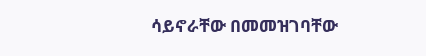ሳይኖራቸው በመመዝገባቸው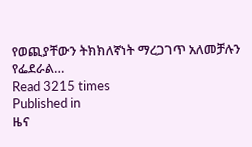የወጪያቸውን ትክክለኛነት ማረጋገጥ አለመቻሉን የፌደራል…
Read 3215 times
Published in
ዜና